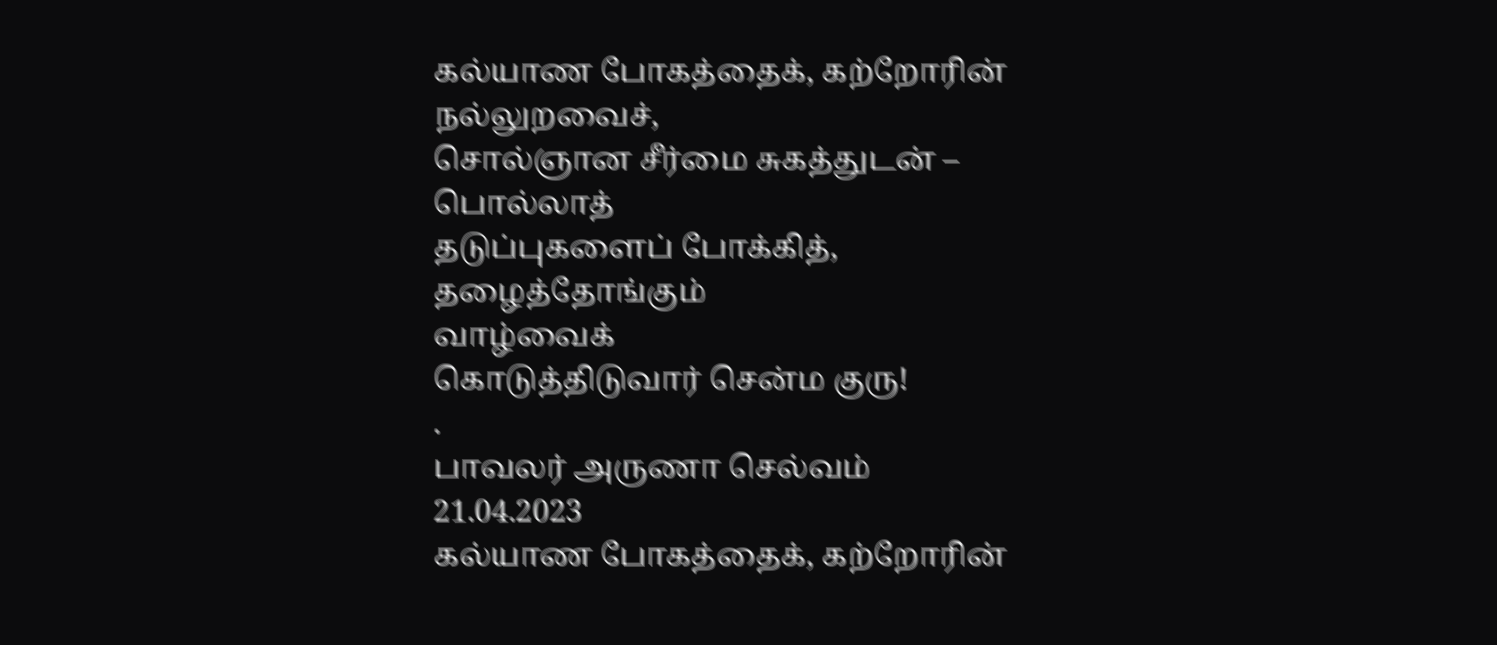கல்யாண போகத்தைக், கற்றோரின்
நல்லுறவைச்,
சொல்ஞான சீர்மை சுகத்துடன் – பொல்லாத்
தடுப்புகளைப் போக்கித், தழைத்தோங்கும்
வாழ்வைக்
கொடுத்திடுவார் சென்ம குரு!
.
பாவலர் அருணா செல்வம்
21.04.2023
கல்யாண போகத்தைக், கற்றோரின்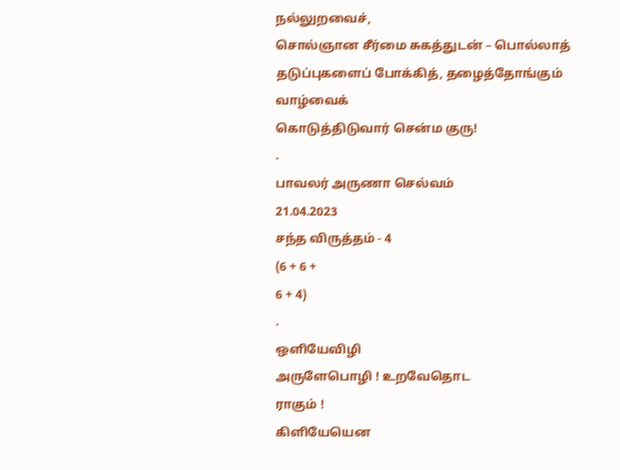நல்லுறவைச்,
சொல்ஞான சீர்மை சுகத்துடன் – பொல்லாத்
தடுப்புகளைப் போக்கித், தழைத்தோங்கும்
வாழ்வைக்
கொடுத்திடுவார் சென்ம குரு!
.
பாவலர் அருணா செல்வம்
21.04.2023
சந்த விருத்தம் - 4
(6 + 6 +
6 + 4)
.
ஒளியேவிழி
அருளேபொழி ! உறவேதொட
ராகும் !
கிளியேயென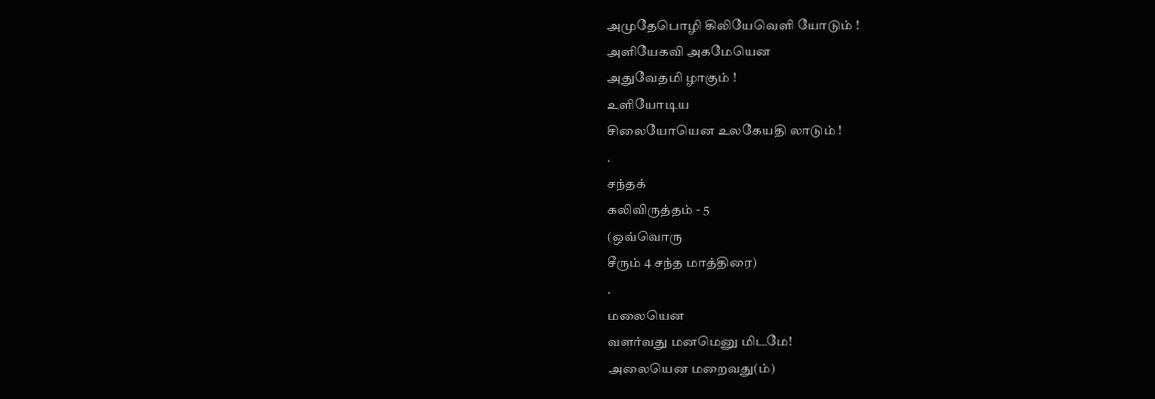அமுதேபொழி கிலியேவெளி யோடும் !
அளியேகவி அகமேயென
அதுவேதமி ழாகும் !
உளியோடிய
சிலையோயென உலகேயதி லாடும் !
.
சந்தக்
கலிவிருத்தம் - 5
(ஒவ்வொரு
சீரும் 4 சந்த மாத்திரை)
.
மலையென
வளர்வது மனமெனு மிடமே!
அலையென மறைவது(ம்)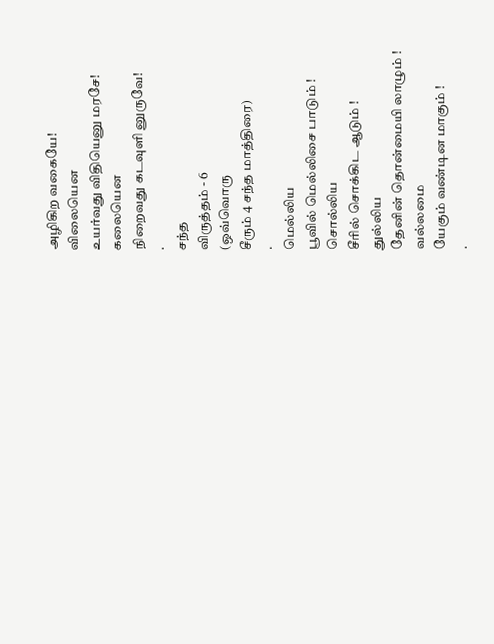அழிகிற வகையே!
விலையென
உயர்வது விதியெனு மரசே!
கலையென
நிறைவது கடவுளி னுருவே!
.
சந்த
விருத்தம் - 6
(ஒவ்வொரு
சீரும் 4 சந்த மாத்திரை)
.
மெல்லிய
பூவில் மெல்லிசை பாடும் !
சொல்லிய
சீரில் சொக்கிட ஆடும் !
துல்லிய
தேனின் தொன்மையி லாழும் !
வல்லமை
யேகும் வண்டின மாகும் !
.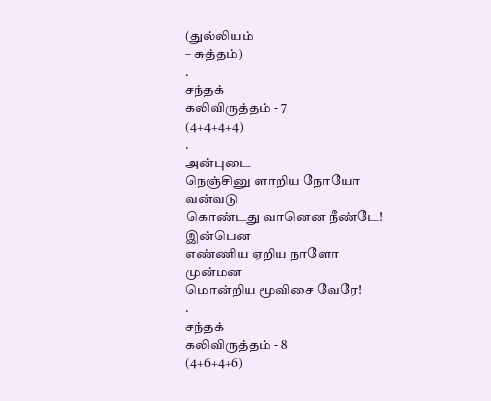(துல்லியம்
– சுத்தம்)
.
சந்தக்
கலிவிருத்தம் - 7
(4+4+4+4)
.
அன்புடை
நெஞ்சினு ளாறிய நோயோ
வன்வடு
கொண்டது வானென நீண்டே!
இன்பென
எண்ணிய ஏறிய நாளோ
முன்மன
மொன்றிய மூவிசை வேரே!
.
சந்தக்
கலிவிருத்தம் - 8
(4+6+4+6)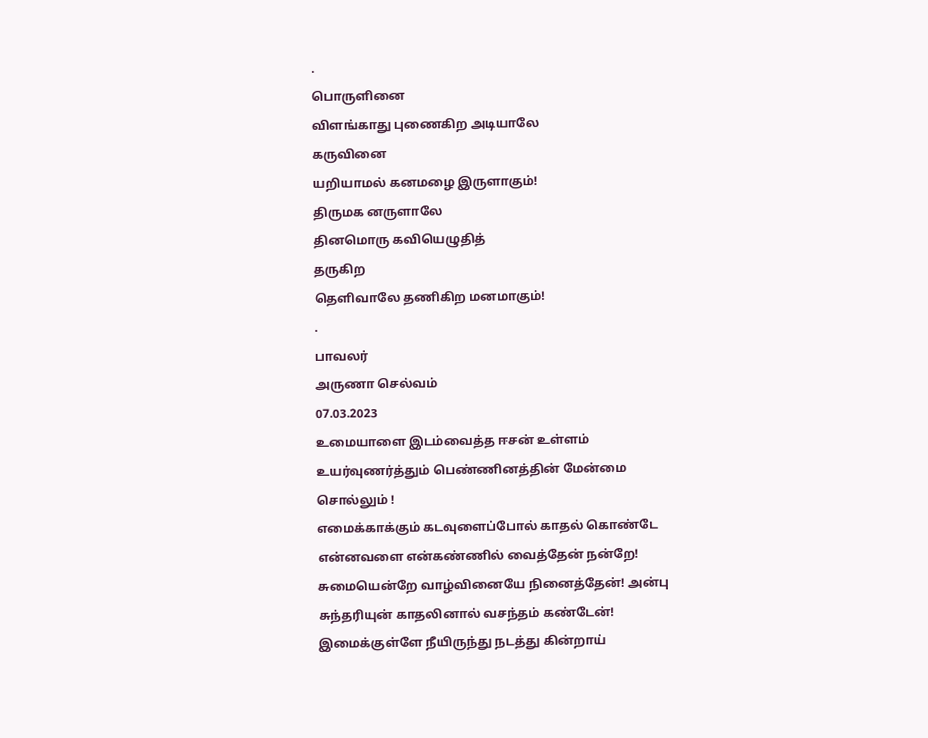.
பொருளினை
விளங்காது புணைகிற அடியாலே
கருவினை
யறியாமல் கனமழை இருளாகும்!
திருமக னருளாலே
தினமொரு கவியெழுதித்
தருகிற
தெளிவாலே தணிகிற மனமாகும்!
.
பாவலர்
அருணா செல்வம்
07.03.2023
உமையாளை இடம்வைத்த ஈசன் உள்ளம்
உயர்வுணர்த்தும் பெண்ணினத்தின் மேன்மை
சொல்லும் !
எமைக்காக்கும் கடவுளைப்போல் காதல் கொண்டே
என்னவளை என்கண்ணில் வைத்தேன் நன்றே!
சுமையென்றே வாழ்வினையே நினைத்தேன்! அன்பு
சுந்தரியுன் காதலினால் வசந்தம் கண்டேன்!
இமைக்குள்ளே நீயிருந்து நடத்து கின்றாய்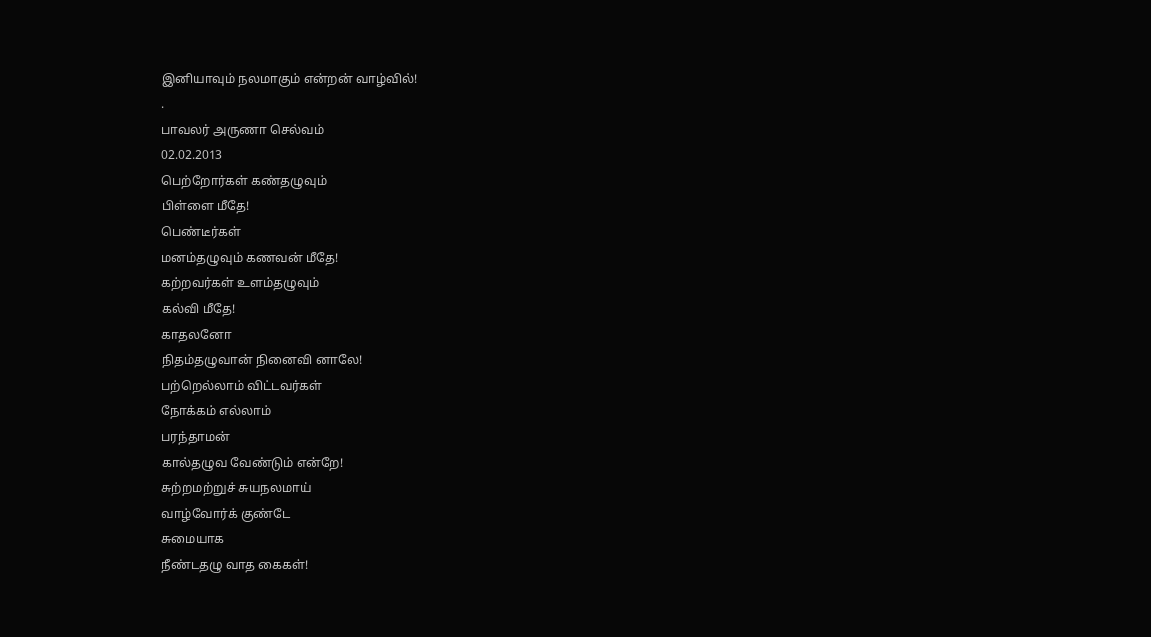இனியாவும் நலமாகும் என்றன் வாழ்வில்!
.
பாவலர் அருணா செல்வம்
02.02.2013
பெற்றோர்கள் கண்தழுவும்
பிள்ளை மீதே!
பெண்டீர்கள்
மனம்தழுவும் கணவன் மீதே!
கற்றவர்கள் உளம்தழுவும்
கல்வி மீதே!
காதலனோ
நிதம்தழுவான் நினைவி னாலே!
பற்றெல்லாம் விட்டவர்கள்
நோக்கம் எல்லாம்
பரந்தாமன்
கால்தழுவ வேண்டும் என்றே!
சுற்றமற்றுச் சுயநலமாய்
வாழ்வோர்க் குண்டே
சுமையாக
நீண்டதழு வாத கைகள்!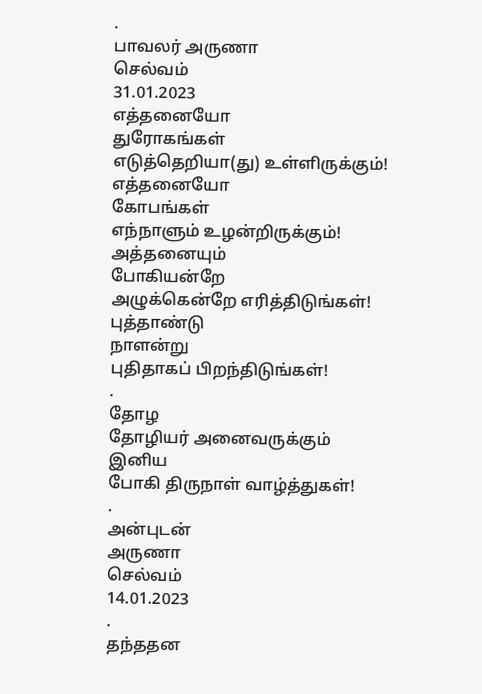.
பாவலர் அருணா
செல்வம்
31.01.2023
எத்தனையோ
துரோகங்கள்
எடுத்தெறியா(து) உள்ளிருக்கும்!
எத்தனையோ
கோபங்கள்
எந்நாளும் உழன்றிருக்கும்!
அத்தனையும்
போகியன்றே
அழுக்கென்றே எரித்திடுங்கள்!
புத்தாண்டு
நாளன்று
புதிதாகப் பிறந்திடுங்கள்!
.
தோழ
தோழியர் அனைவருக்கும்
இனிய
போகி திருநாள் வாழ்த்துகள்!
.
அன்புடன்
அருணா
செல்வம்
14.01.2023
.
தந்ததன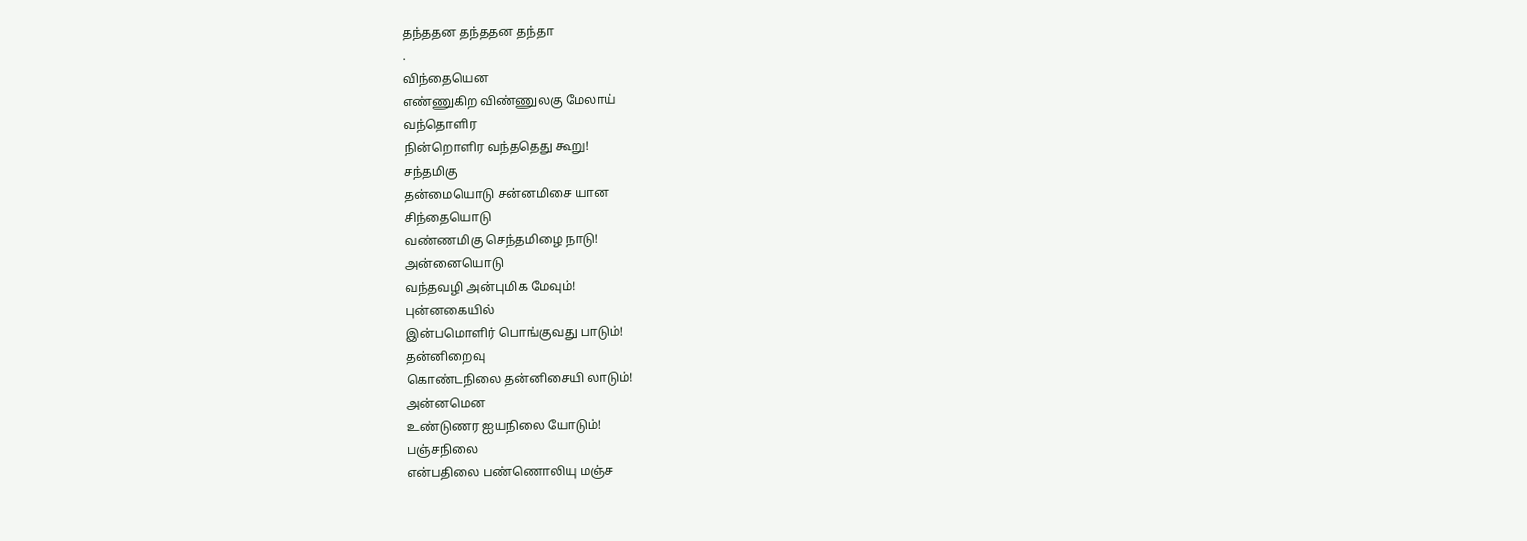தந்ததன தந்ததன தந்தா
.
விந்தையென
எண்ணுகிற விண்ணுலகு மேலாய்
வந்தொளிர
நின்றொளிர வந்ததெது கூறு!
சந்தமிகு
தன்மையொடு சன்னமிசை யான
சிந்தையொடு
வண்ணமிகு செந்தமிழை நாடு!
அன்னையொடு
வந்தவழி அன்புமிக மேவும்!
புன்னகையில்
இன்பமொளிர் பொங்குவது பாடும்!
தன்னிறைவு
கொண்டநிலை தன்னிசையி லாடும்!
அன்னமென
உண்டுணர ஐயநிலை யோடும்!
பஞ்சநிலை
என்பதிலை பண்ணொலியு மஞ்ச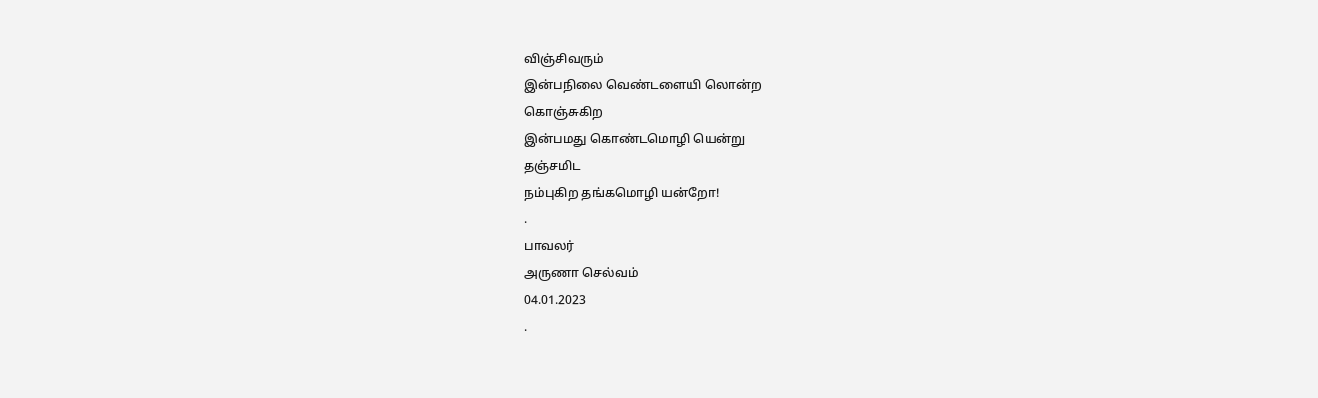விஞ்சிவரும்
இன்பநிலை வெண்டளையி லொன்ற
கொஞ்சுகிற
இன்பமது கொண்டமொழி யென்று
தஞ்சமிட
நம்புகிற தங்கமொழி யன்றோ!
.
பாவலர்
அருணா செல்வம்
04.01.2023
.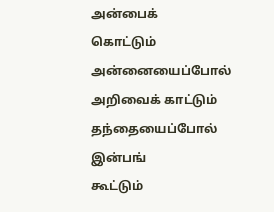அன்பைக்
கொட்டும் அன்னையைப்போல்
அறிவைக் காட்டும் தந்தையைப்போல்
இன்பங்
கூட்டும்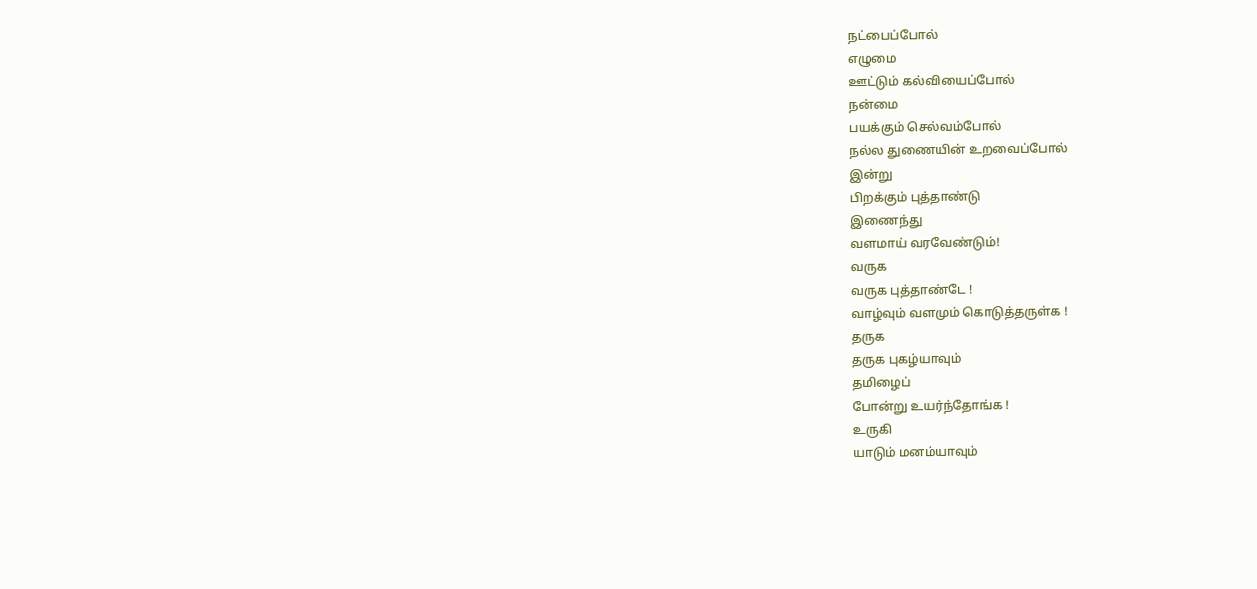நட்பைப்போல்
எழுமை
ஊட்டும் கல்வியைப்போல்
நன்மை
பயக்கும் செல்வம்போல்
நல்ல துணையின் உறவைப்போல்
இன்று
பிறக்கும் புத்தாண்டு
இணைந்து
வளமாய் வரவேண்டும்!
வருக
வருக புத்தாண்டே !
வாழ்வும் வளமும் கொடுத்தருள்க !
தருக
தருக புகழ்யாவும்
தமிழைப்
போன்று உயர்ந்தோங்க !
உருகி
யாடும் மனம்யாவும்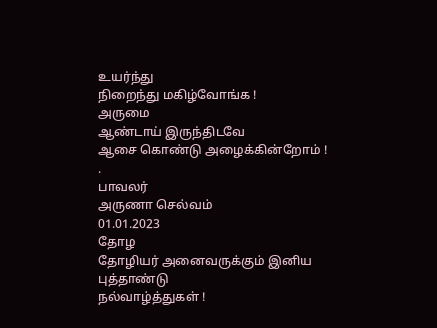உயர்ந்து
நிறைந்து மகிழ்வோங்க !
அருமை
ஆண்டாய் இருந்திடவே
ஆசை கொண்டு அழைக்கின்றோம் !
.
பாவலர்
அருணா செல்வம்
01.01.2023
தோழ
தோழியர் அனைவருக்கும் இனிய
புத்தாண்டு
நல்வாழ்த்துகள் !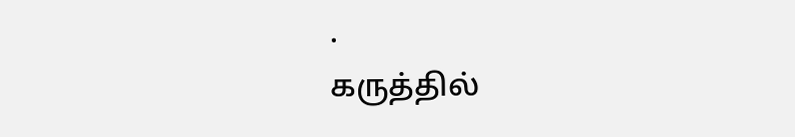.
கருத்தில்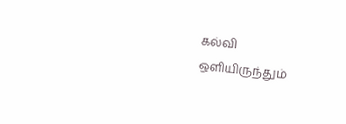கல்வி
ஒளியிருந்தும்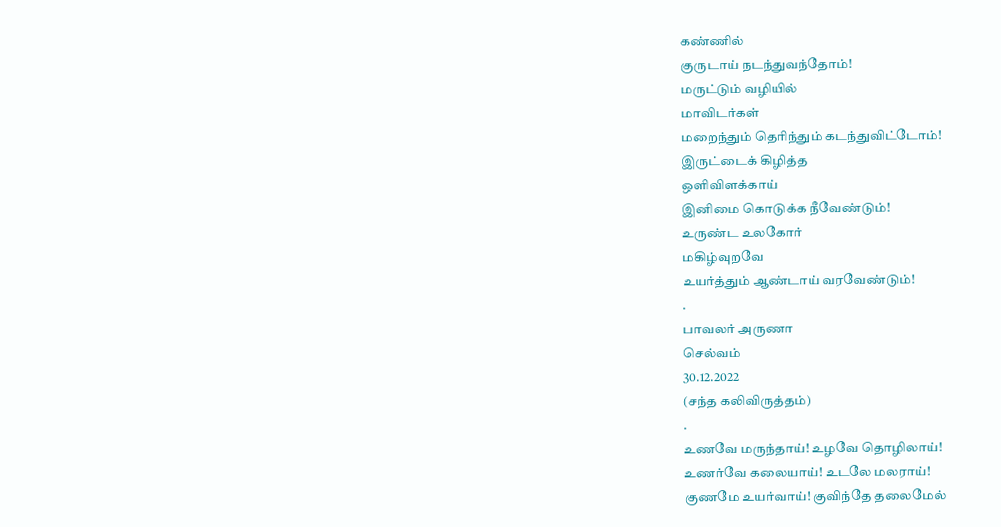கண்ணில்
குருடாய் நடந்துவந்தோம்!
மருட்டும் வழியில்
மாவிடர்கள்
மறைந்தும் தெரிந்தும் கடந்துவிட்டோம்!
இருட்டைக் கிழித்த
ஒளிவிளக்காய்
இனிமை கொடுக்க நீவேண்டும்!
உருண்ட உலகோர்
மகிழ்வுறவே
உயர்த்தும் ஆண்டாய் வரவேண்டும்!
.
பாவலர் அருணா
செல்வம்
30.12.2022
(சந்த கலிவிருத்தம்)
.
உணவே மருந்தாய்! உழவே தொழிலாய்!
உணர்வே கலையாய்! உடலே மலராய்!
குணமே உயர்வாய்! குவிந்தே தலைமேல்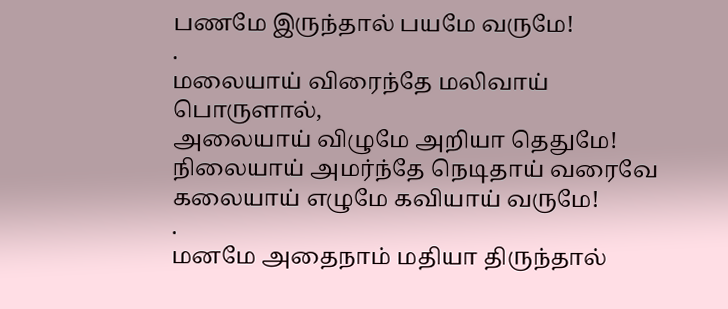பணமே இருந்தால் பயமே வருமே!
.
மலையாய் விரைந்தே மலிவாய் பொருளால்,
அலையாய் விழுமே அறியா தெதுமே!
நிலையாய் அமர்ந்தே நெடிதாய் வரைவே
கலையாய் எழுமே கவியாய் வருமே!
.
மனமே அதைநாம் மதியா திருந்தால்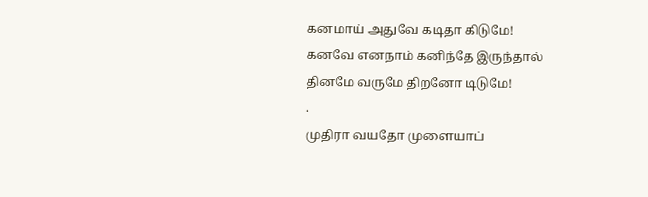கனமாய் அதுவே கடிதா கிடுமே!
கனவே எனநாம் கனிந்தே இருந்தால்
தினமே வருமே திறனோ டிடுமே!
.
முதிரா வயதோ முளையாப்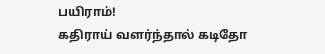பயிராம்!
கதிராய் வளர்ந்தால் கடிதோ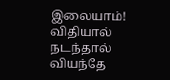இலையாம்!
விதியால் நடந்தால் வியந்தே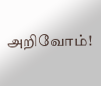அறிவோம்!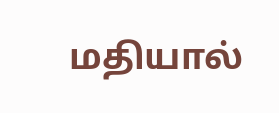மதியால்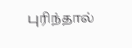புரிந்தால்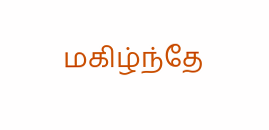மகிழ்ந்தே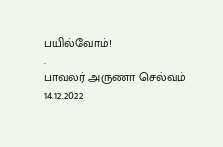பயில்வோம்!
.
பாவலர் அருணா செல்வம்
14.12.2022